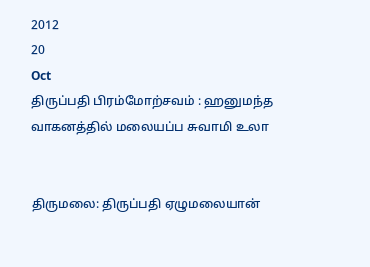2012
20
Oct
திருப்பதி பிரம்மோற்சவம் : ஹனுமந்த வாகனத்தில் மலையப்ப சுவாமி உலா


திருமலை: திருப்பதி ஏழுமலையான்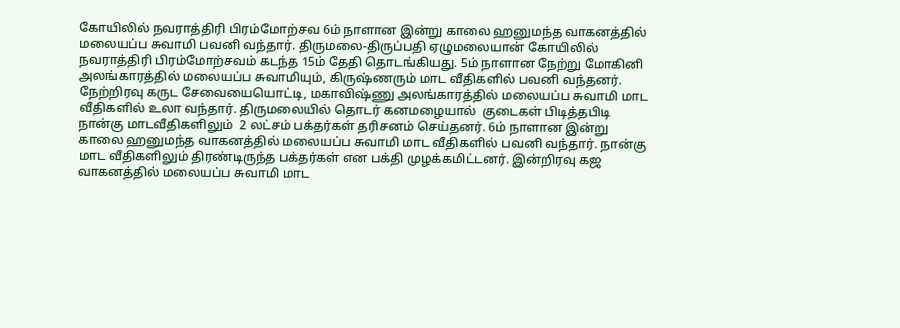கோயிலில் நவராத்திரி பிரம்மோற்சவ 6ம் நாளான இன்று காலை ஹனுமந்த வாகனத்தில் மலையப்ப சுவாமி பவனி வந்தார். திருமலை-திருப்பதி ஏழுமலையான் கோயிலில் நவராத்திரி பிரம்மோற்சவம் கடந்த 15ம் தேதி தொடங்கியது. 5ம் நாளான நேற்று மோகினி அலங்காரத்தில் மலையப்ப சுவாமியும், கிருஷ்ணரும் மாட வீதிகளில் பவனி வந்தனர். நேற்றிரவு கருட சேவையையொட்டி, மகாவிஷ்ணு அலங்காரத்தில் மலையப்ப சுவாமி மாட வீதிகளில் உலா வந்தார். திருமலையில் தொடர் கனமழையால்  குடைகள் பிடித்தபிடி நான்கு மாடவீதிகளிலும்  2 லட்சம் பக்தர்கள் தரிசனம் செய்தனர். 6ம் நாளான இன்று காலை ஹனுமந்த வாகனத்தில் மலையப்ப சுவாமி மாட வீதிகளில் பவனி வந்தார். நான்கு மாட வீதிகளிலும் திரண்டிருந்த பக்தர்கள் என பக்தி முழக்கமிட்டனர். இன்றிரவு கஜ வாகனத்தில் மலையப்ப சுவாமி மாட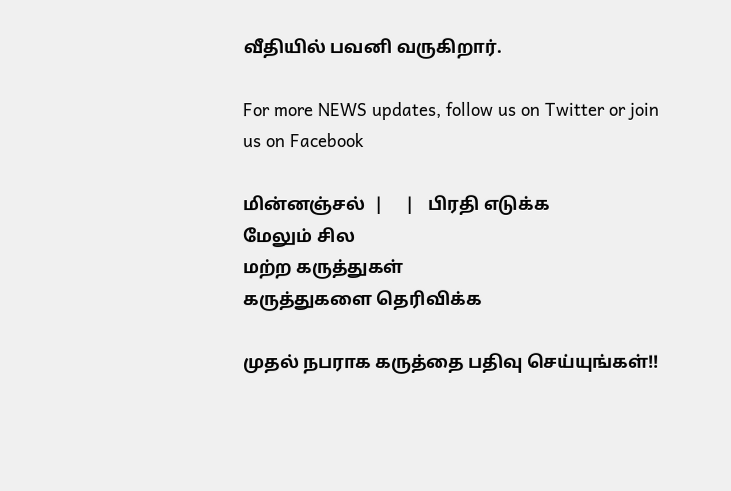வீதியில் பவனி வருகிறார்.

For more NEWS updates, follow us on Twitter or join us on Facebook

மின்னஞ்சல்  |     |   பிரதி எடுக்க
மேலும் சில
மற்ற கருத்துகள்
கருத்துகளை தெரிவிக்க

முதல் நபராக கருத்தை பதிவு செய்யுங்கள்!!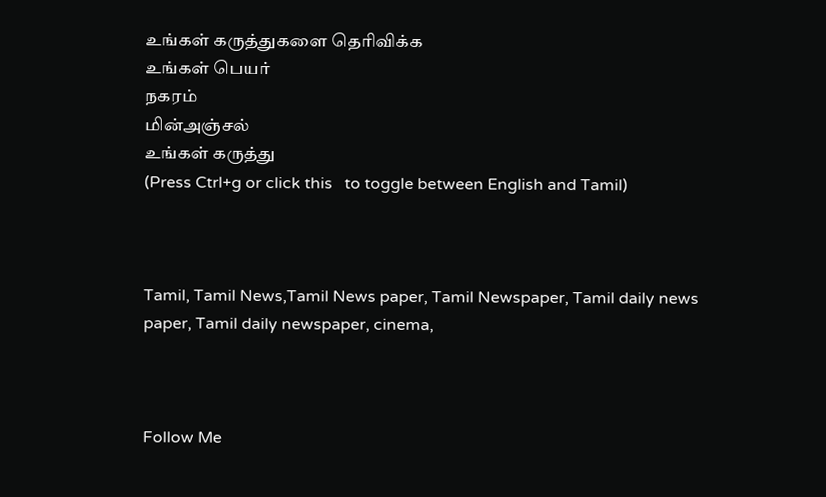உங்கள் கருத்துகளை தெரிவிக்க
உங்கள் பெயர்
நகரம்
மின்அஞ்சல்
உங்கள் கருத்து
(Press Ctrl+g or click this   to toggle between English and Tamil)



Tamil, Tamil News,Tamil News paper, Tamil Newspaper, Tamil daily news paper, Tamil daily newspaper, cinema,



Follow Me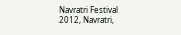Navratri Festival 2012, Navratri,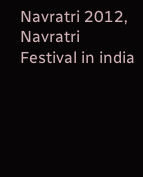Navratri 2012, Navratri Festival in india